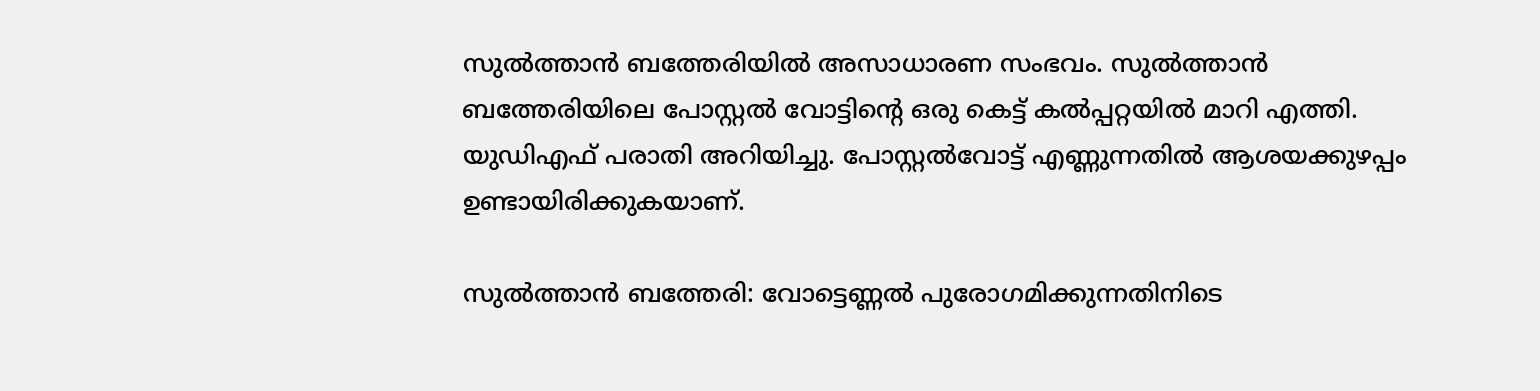സുൽത്താൻ ബത്തേരിയിൽ അസാധാരണ സംഭവം. സുൽത്താൻ ബത്തേരിയിലെ പോസ്റ്റൽ വോട്ടിന്‍റെ ഒരു കെട്ട് കൽപ്പറ്റയിൽ മാറി എത്തി. യുഡിഎഫ് പരാതി അറിയിച്ചു. പോസ്റ്റൽവോട്ട് എണ്ണുന്നതിൽ ആശയക്കുഴപ്പം ഉണ്ടായിരിക്കുകയാണ്.

സുൽത്താൻ ബത്തേരി: വോട്ടെണ്ണൽ പുരോഗമിക്കുന്നതിനിടെ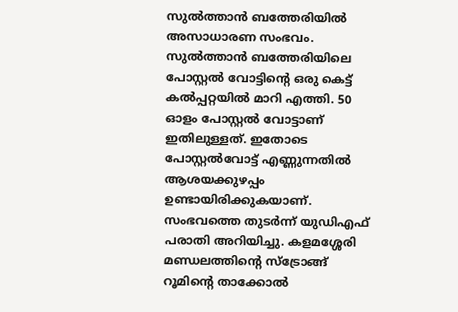സുൽത്താൻ ബത്തേരിയിൽ അസാധാരണ സംഭവം. സുൽത്താൻ ബത്തേരിയിലെ പോസ്റ്റൽ വോട്ടിന്‍റെ ഒരു കെട്ട് കൽപ്പറ്റയിൽ മാറി എത്തി. 50 ഓളം പോസ്റ്റൽ വോട്ടാണ് ഇതിലുള്ളത്. ഇതോടെ പോസ്റ്റൽവോട്ട് എണ്ണുന്നതിൽ ആശയക്കുഴപ്പം ഉണ്ടായിരിക്കുകയാണ്. സംഭവത്തെ തുടർന്ന് യുഡിഎഫ് പരാതി അറിയിച്ചു. കളമശ്ശേരി മണ്ഡലത്തിന്‍റെ സ്ട്രോങ്ങ് റൂമിന്‍റെ താക്കോൽ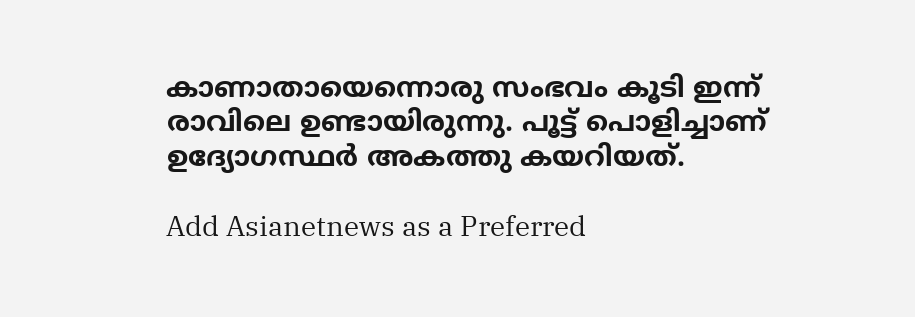കാണാതായെന്നൊരു സംഭവം കൂടി ഇന്ന് രാവിലെ ഉണ്ടായിരുന്നു. പൂട്ട് പൊളിച്ചാണ് ഉദ്യോഗസ്ഥർ അകത്തു കയറിയത്.

Add Asianetnews as a Preferred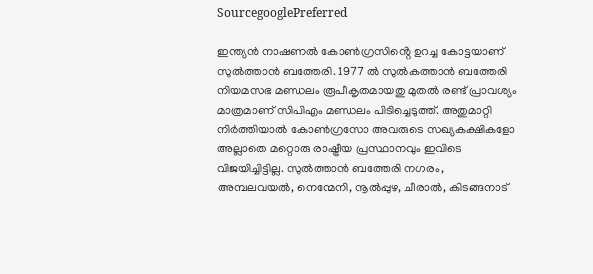SourcegooglePreferred

ഇന്ത്യൻ നാഷണൽ കോൺഗ്രസിൻ്റെ ഉറച്ച കോട്ടയാണ് സുൽത്താൻ ബത്തേരി. 1977 ൽ സുൽകത്താൻ ബത്തേരി നിയമസഭ മണ്ഡലം രൂപീകൃതമായതു മുതൽ രണ്ട് പ്രാവശ്യം മാത്രമാണ് സിപിഎം മണ്ഡലം പിടിച്ചെടുത്ത്. അതുമാറ്റി നിർത്തിയാൽ കോൺഗ്രസോ അവരുടെ സഖ്യകക്ഷികളോ അല്ലാതെ മറ്റൊരു രാഷ്ട്രീയ പ്രസ്ഥാനവും ഇവിടെ വിജയിച്ചിട്ടില്ല. സുൽത്താൻ ബത്തേരി നഗരം, അമ്പലവയൽ, നെന്മേനി, നൂൽപ്പുഴ, ചീരാൽ, കിടങ്ങനാട്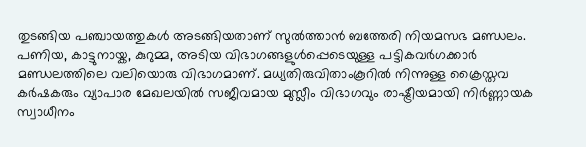തുടങ്ങിയ പഞ്ചായത്തുകൾ അടങ്ങിയതാണ് സുൽത്താൻ ബത്തേരി നിയമസഭ മണ്ഡലം. പണിയ, കാട്ടുനായ്ക, കുറുമ്മ, അടിയ വിഭാഗങ്ങളുൾപ്പെടെയുള്ള പട്ടികവർഗക്കാർ മണ്ഡലത്തിലെ വലിയൊരു വിഭാഗമാണ്. മധ്യതിരുവിതാംകൂറിൽ നിന്നുള്ള ക്രൈസ്തവ കർഷകരും വ്യാപാര മേഖലയിൽ സജീവമായ മുസ്ലീം വിഭാഗവും രാഷ്ട്രീയമായി നിർണ്ണായക സ്വാധീനം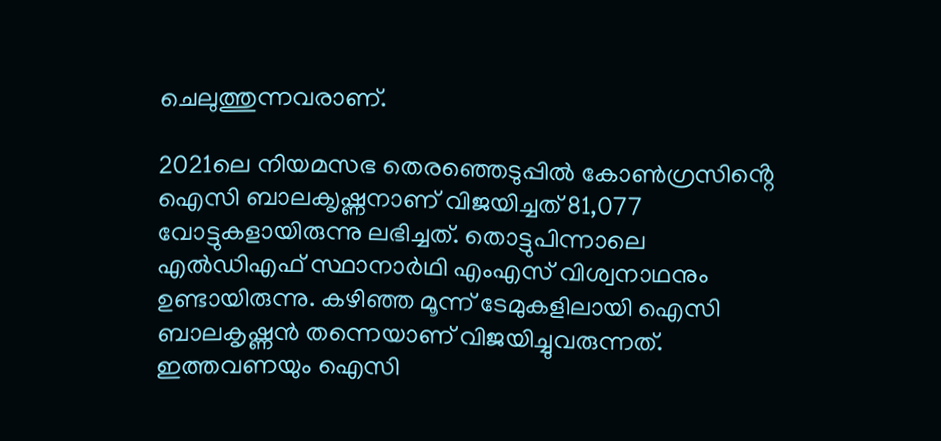ചെലുത്തുന്നവരാണ്.

2021ലെ നിയമസഭ തെരഞ്ഞെടുപ്പിൽ കോൺഗ്രസിൻ്റെ ഐസി ബാലക‍ൃഷ്ണനാണ് വിജയിച്ചത് 81,077 വോട്ടുകളായിരുന്നു ലഭിച്ചത്. തൊട്ടുപിന്നാലെ എൽഡിഎഫ് സ്ഥാനാർഥി എംഎസ് വിശ്വനാഥനും ഉണ്ടായിരുന്നു. കഴിഞ്ഞ മൂന്ന് ടേമുകളിലായി ഐസി ബാലകൃഷ്ണൻ തന്നെയാണ് വിജയിച്ചുവരുന്നത്. ഇത്തവണയും ഐസി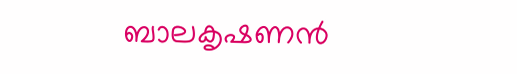ബാലകൃഷണൻ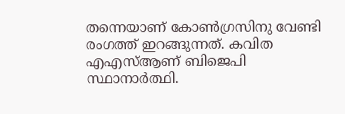തന്നെയാണ് കോൺഗ്രസിനു വേണ്ടി രംഗത്ത് ഇറങ്ങുന്നത്. കവിത എഎസ്ആണ് ബിജെപി സ്ഥാനാർത്ഥി.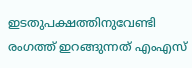ഇടതുപക്ഷത്തിനുവേണ്ടി രംഗത്ത് ഇറങ്ങുന്നത് എംഎസ്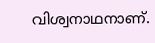വിശ്വനാഥനാണ്.